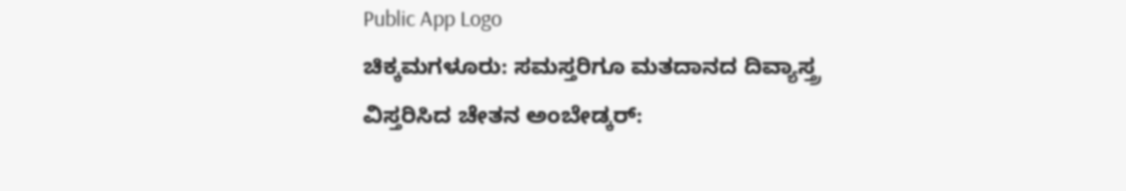Public App Logo
ಚಿಕ್ಕಮಗಳೂರು: ಸಮಸ್ತರಿಗೂ ಮತದಾನದ ದಿವ್ಯಾಸ್ತ್ರ ವಿಸ್ತರಿಸಿದ ಚೇತನ ಅಂಬೇಡ್ಕರ್: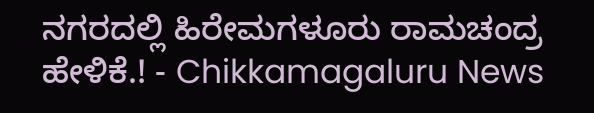ನಗರದಲ್ಲಿ ಹಿರೇಮಗಳೂರು ರಾಮಚಂದ್ರ ಹೇಳಿಕೆ.! - Chikkamagaluru News